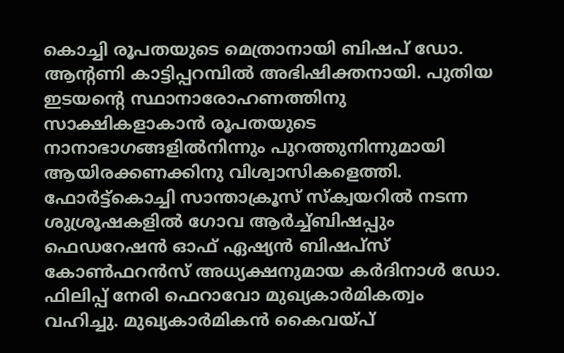കൊച്ചി രൂപതയുടെ മെത്രാനായി ബിഷപ് ഡോ. ആന്റണി കാട്ടിപ്പറമ്പിൽ അഭിഷിക്തനായി. പുതിയ ഇടയന്റെ സ്ഥാനാരോഹണത്തിനു സാക്ഷികളാകാൻ രൂപതയുടെ നാനാഭാഗങ്ങളിൽനിന്നും പുറത്തുനിന്നുമായി ആയിരക്കണക്കിനു വിശ്വാസികളെത്തി.
ഫോർട്ട്കൊച്ചി സാന്താക്രൂസ് സ്ക്വയറിൽ നടന്ന ശുശ്രൂഷകളിൽ ഗോവ ആർച്ച്ബിഷപ്പും ഫെഡറേഷൻ ഓഫ് ഏഷ്യൻ ബിഷപ്സ് കോൺഫറൻസ് അധ്യക്ഷനുമായ കർദിനാൾ ഡോ. ഫിലിപ്പ് നേരി ഫെറാവോ മുഖ്യകാർമികത്വം വഹിച്ചു. മുഖ്യകാർമികൻ കൈവയ്പ്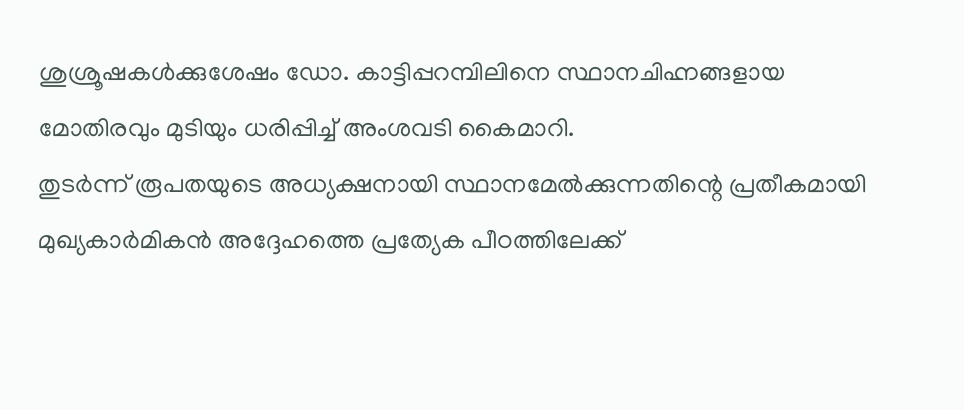ശുശ്രൂഷകൾക്കുശേഷം ഡോ. കാട്ടിപ്പറമ്പിലിനെ സ്ഥാനചിഹ്നങ്ങളായ മോതിരവും മുടിയും ധരിപ്പിച്ച് അംശവടി കൈമാറി.
തുടർന്ന് രൂപതയുടെ അധ്യക്ഷനായി സ്ഥാനമേൽക്കുന്നതിന്റെ പ്രതീകമായി മുഖ്യകാർമികൻ അദ്ദേഹത്തെ പ്രത്യേക പീഠത്തിലേക്ക്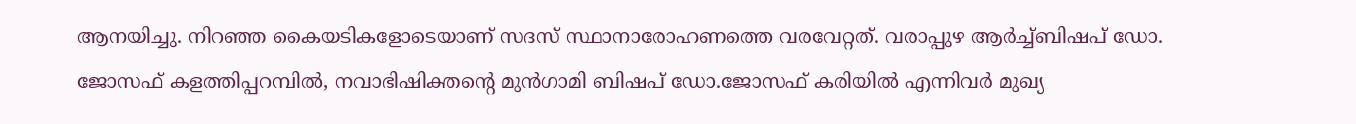ആനയിച്ചു. നിറഞ്ഞ കൈയടികളോടെയാണ് സദസ് സ്ഥാനാരോഹണത്തെ വരവേറ്റത്. വരാപ്പുഴ ആർച്ച്ബിഷപ് ഡോ. ജോസഫ് കളത്തിപ്പറമ്പിൽ, നവാഭിഷിക്തന്റെ മുൻഗാമി ബിഷപ് ഡോ.ജോസഫ് കരിയിൽ എന്നിവർ മുഖ്യ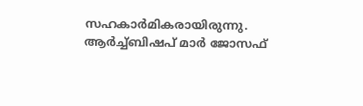സഹകാർമികരായിരുന്നു. ആർച്ച്ബിഷപ് മാർ ജോസഫ്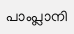പാംപ്ലാനി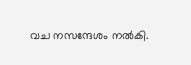വച നസന്ദേശം നൽകി.